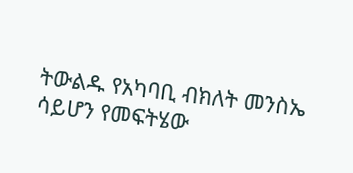ትውልዱ የአካባቢ ብክለት መንስኤ ሳይሆን የመፍትሄው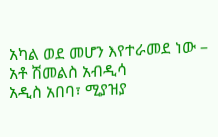አካል ወደ መሆን እየተራመደ ነው – አቶ ሽመልስ አብዲሳ
አዲስ አበባ፣ ሚያዝያ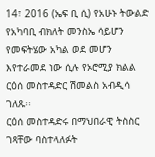14፣ 2016 (ኤፍ ቢ ሲ) የአሁኑ ትውልድ የአካባቢ ብክለት መንስኤ ሳይሆን የመፍትሄው አካል ወደ መሆን እየተራመደ ነው ሲሉ የኦሮሚያ ክልል ርዕሰ መስተዳድር ሽመልስ አብዲሳ ገለጹ፡፡
ርዕሰ መስተዳድሩ በማህበራዊ ትስስር ገጻቸው ባስተላለፉት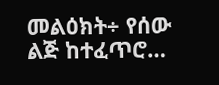መልዕክት÷ የሰው ልጅ ከተፈጥሮ…